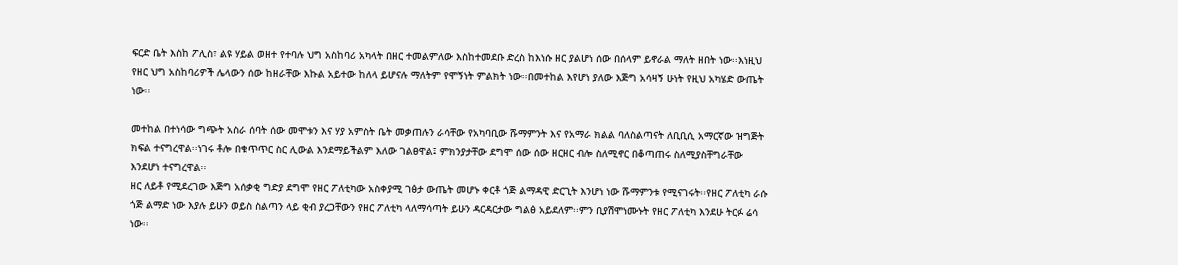ፍርድ ቤት እስከ ፖሊስ፣ ልዩ ሃይል ወዘተ የተባሉ ህግ አስከባሪ አካላት በዘር ተመልምለው እስከተመደቡ ድረስ ከእነሱ ዘር ያልሆነ ሰው በሰላም ይኖራል ማለት ዘበት ነው፡፡እነዚህ የዘር ህግ አስከባሪዎች ሌላውን ሰው ከዘራቸው እኩል አይተው ከለላ ይሆናሉ ማለትም የሞኝነት ምልክት ነው፡፡በመተከል እየሆነ ያለው እጅግ አሳዛኝ ሁነት የዚህ አካሄድ ውጤት ነው፡፡

መተከል በተነሳው ግጭት አስራ ሰባት ሰው መሞቱን እና ሃያ አምስት ቤት መቃጠሉን ራሳቸው የአካባቢው ሹማምንት እና የአማራ ክልል ባለስልጣናት ለቢቢሲ አማርኛው ዝግጅት ክፍል ተናግረዋል፡፡ነገሩ ቶሎ በቁጥጥር ስር ሊውል እንደማይችልም እለው ገልፀዋል፤ ምክንያታቸው ደግሞ ሰው ሰው ዘርዘር ብሎ ስለሚኖር በቆጣጠሩ ስለሚያስቸግራቸው እንደሆነ ተናግረዋል፡፡
ዘር ለይቶ የሚደረገው እጅግ አሰቃቂ ግድያ ደግሞ የዘር ፖለቲካው አስቀያሚ ገፅታ ውጤት መሆኑ ቀርቶ ጎጅ ልማዳዊ ድርጊት እንሆነ ነው ሹማምንቱ የሚናገሩት፡፡የዘር ፖለቲካ ራሱ ጎጅ ልማድ ነው እያሉ ይሁን ወይስ ስልጣን ላይ ቂብ ያረጋቸውን የዘር ፖለቲካ ላለማሳጣት ይሁን ዳርዳርታው ግልፅ አይደለም፡፡ምን ቢያሽሞነሙኑት የዘር ፖለቲካ እንደሁ ትርፉ ሬሳ ነው፡፡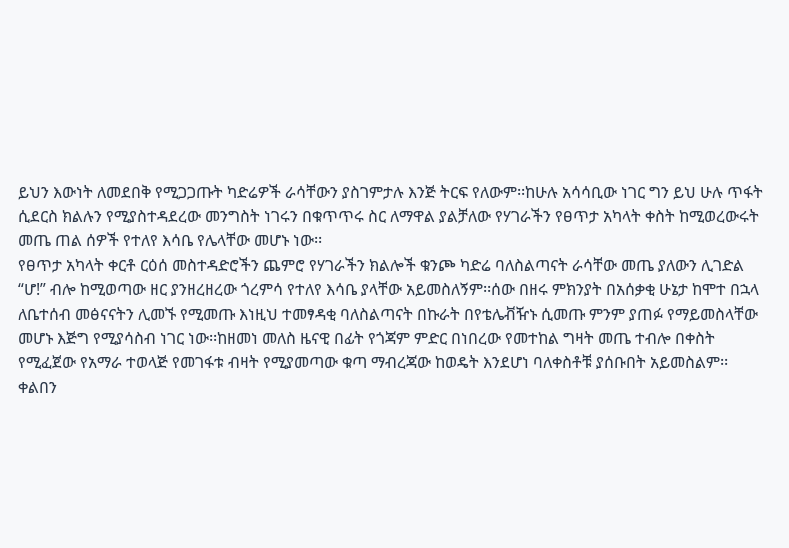ይህን እውነት ለመደበቅ የሚጋጋጡት ካድሬዎች ራሳቸውን ያስገምታሉ እንጅ ትርፍ የለውም፡፡ከሁሉ አሳሳቢው ነገር ግን ይህ ሁሉ ጥፋት ሲደርስ ክልሉን የሚያስተዳደረው መንግስት ነገሩን በቁጥጥሩ ስር ለማዋል ያልቻለው የሃገራችን የፀጥታ አካላት ቀስት ከሚወረውሩት መጤ ጠል ሰዎች የተለየ እሳቤ የሌላቸው መሆኑ ነው፡፡
የፀጥታ አካላት ቀርቶ ርዕሰ መስተዳድሮችን ጨምሮ የሃገራችን ክልሎች ቁንጮ ካድሬ ባለስልጣናት ራሳቸው መጤ ያለውን ሊገድል “ሆ!” ብሎ ከሚወጣው ዘር ያንዘረዘረው ጎረምሳ የተለየ እሳቤ ያላቸው አይመስለኝም፡፡ሰው በዘሩ ምክንያት በአሰቃቂ ሁኔታ ከሞተ በኋላ ለቤተሰብ መፅናናትን ሊመኙ የሚመጡ እነዚህ ተመፃዳቂ ባለስልጣናት በኩራት በየቴሌቭዥኑ ሲመጡ ምንም ያጠፉ የማይመስላቸው መሆኑ እጅግ የሚያሳስብ ነገር ነው፡፡ከዘመነ መለስ ዜናዊ በፊት የጎጃም ምድር በነበረው የመተከል ግዛት መጤ ተብሎ በቀስት የሚፈጀው የአማራ ተወላጅ የመገፋቱ ብዛት የሚያመጣው ቁጣ ማብረጃው ከወዴት እንደሆነ ባለቀስቶቹ ያሰቡበት አይመስልም፡፡
ቀልበን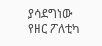ያሳደግነው የዘር ፖለቲካ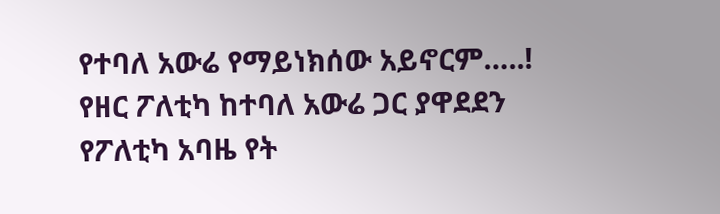የተባለ አውሬ የማይነክሰው አይኖርም…..! የዘር ፖለቲካ ከተባለ አውሬ ጋር ያዋደደን የፖለቲካ አባዜ የት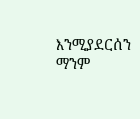እንሚያደርሰን ማንም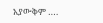አያውቅም ….